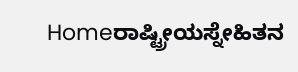Homeರಾಷ್ಟ್ರೀಯಸ್ನೇಹಿತನ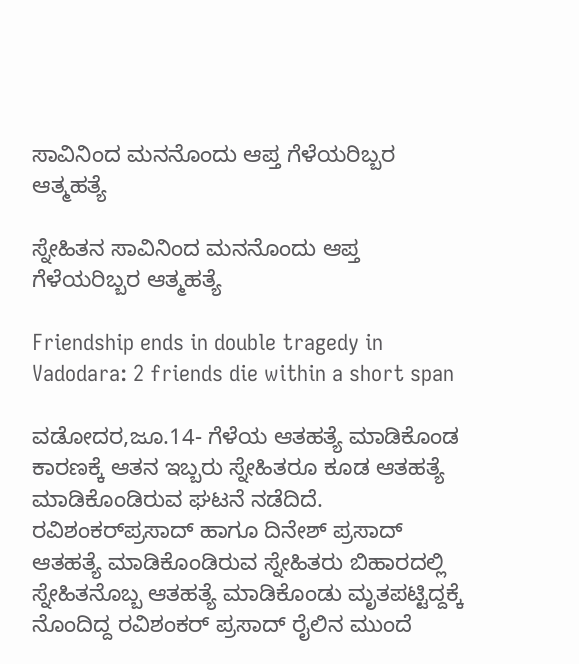ಸಾವಿನಿಂದ ಮನನೊಂದು ಆಪ್ತ ಗೆಳೆಯರಿಬ್ಬರ ಆತ್ಮಹತ್ಯೆ

ಸ್ನೇಹಿತನ ಸಾವಿನಿಂದ ಮನನೊಂದು ಆಪ್ತ ಗೆಳೆಯರಿಬ್ಬರ ಆತ್ಮಹತ್ಯೆ

Friendship ends in double tragedy in Vadodara: 2 friends die within a short span

ವಡೋದರ,ಜೂ.14- ಗೆಳೆಯ ಆತಹತ್ಯೆ ಮಾಡಿಕೊಂಡ ಕಾರಣಕ್ಕೆ ಆತನ ಇಬ್ಬರು ಸ್ನೇಹಿತರೂ ಕೂಡ ಆತಹತ್ಯೆ ಮಾಡಿಕೊಂಡಿರುವ ಘಟನೆ ನಡೆದಿದೆ. ರವಿಶಂಕರ್‌ಪ್ರಸಾದ್‌ ಹಾಗೂ ದಿನೇಶ್‌ ಪ್ರಸಾದ್‌ ಆತಹತ್ಯೆ ಮಾಡಿಕೊಂಡಿರುವ ಸ್ನೇಹಿತರು ಬಿಹಾರದಲ್ಲಿ ಸ್ನೇಹಿತನೊಬ್ಬ ಆತಹತ್ಯೆ ಮಾಡಿಕೊಂಡು ಮೃತಪಟ್ಟಿದ್ದಕ್ಕೆ ನೊಂದಿದ್ದ ರವಿಶಂಕರ್‌ ಪ್ರಸಾದ್‌ ರೈಲಿನ ಮುಂದೆ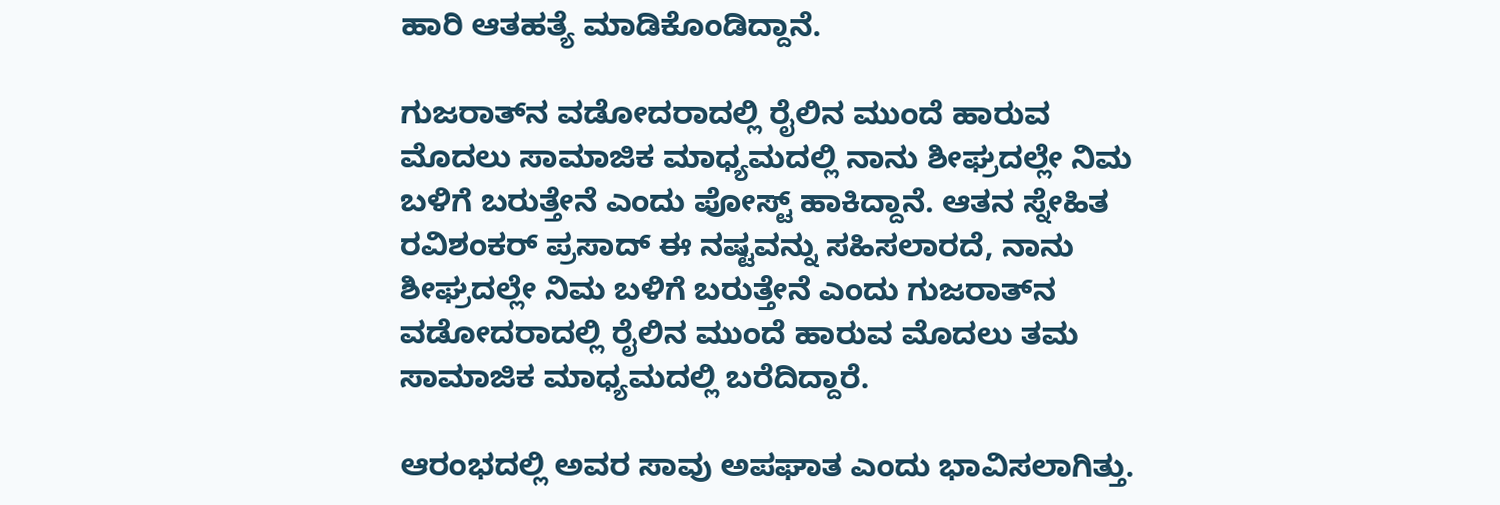ಹಾರಿ ಆತಹತ್ಯೆ ಮಾಡಿಕೊಂಡಿದ್ದಾನೆ.

ಗುಜರಾತ್‌ನ ವಡೋದರಾದಲ್ಲಿ ರೈಲಿನ ಮುಂದೆ ಹಾರುವ ಮೊದಲು ಸಾಮಾಜಿಕ ಮಾಧ್ಯಮದಲ್ಲಿ ನಾನು ಶೀಘ್ರದಲ್ಲೇ ನಿಮ ಬಳಿಗೆ ಬರುತ್ತೇನೆ ಎಂದು ಪೋಸ್ಟ್‌ ಹಾಕಿದ್ದಾನೆ. ಆತನ ಸ್ನೇಹಿತ ರವಿಶಂಕರ್‌ ಪ್ರಸಾದ್‌ ಈ ನಷ್ಟವನ್ನು ಸಹಿಸಲಾರದೆ, ನಾನು ಶೀಘ್ರದಲ್ಲೇ ನಿಮ ಬಳಿಗೆ ಬರುತ್ತೇನೆ ಎಂದು ಗುಜರಾತ್‌ನ ವಡೋದರಾದಲ್ಲಿ ರೈಲಿನ ಮುಂದೆ ಹಾರುವ ಮೊದಲು ತಮ ಸಾಮಾಜಿಕ ಮಾಧ್ಯಮದಲ್ಲಿ ಬರೆದಿದ್ದಾರೆ.

ಆರಂಭದಲ್ಲಿ ಅವರ ಸಾವು ಅಪಘಾತ ಎಂದು ಭಾವಿಸಲಾಗಿತ್ತು.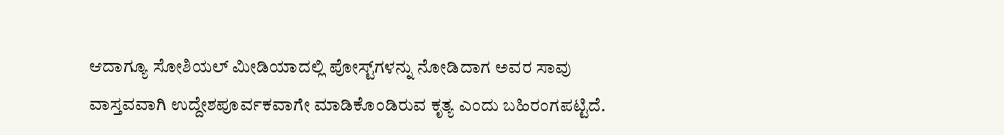ಆದಾಗ್ಯೂ ಸೋಶಿಯಲ್‌ ಮೀಡಿಯಾದಲ್ಲಿ ಪೋಸ್ಟ್‌ಗಳನ್ನು ನೋಡಿದಾಗ ಅವರ ಸಾವು ವಾಸ್ತವವಾಗಿ ಉದ್ದೇಶಪೂರ್ವಕವಾಗೇ ಮಾಡಿಕೊಂಡಿರುವ ಕೃತ್ಯ ಎಂದು ಬಹಿರಂಗಪಟ್ಟಿದೆ.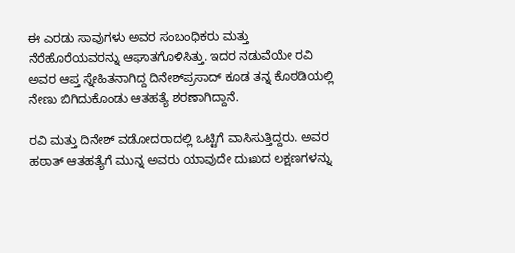ಈ ಎರಡು ಸಾವುಗಳು ಅವರ ಸಂಬಂಧಿಕರು ಮತ್ತು ನೆರೆಹೊರೆಯವರನ್ನು ಆಘಾತಗೊಳಿಸಿತ್ತು. ಇದರ ನಡುವೆಯೇ ರವಿ ಅವರ ಆಪ್ತ ಸ್ನೇಹಿತನಾಗಿದ್ದ ದಿನೇಶ್‌ಪ್ರಸಾದ್‌ ಕೂಡ ತನ್ನ ಕೊಠಡಿಯಲ್ಲಿ ನೇಣು ಬಿಗಿದುಕೊಂಡು ಆತಹತ್ಯೆ ಶರಣಾಗಿದ್ದಾನೆ.

ರವಿ ಮತ್ತು ದಿನೇಶ್‌ ವಡೋದರಾದಲ್ಲಿ ಒಟ್ಟಿಗೆ ವಾಸಿಸುತ್ತಿದ್ದರು. ಅವರ ಹಠಾತ್‌ ಆತಹತ್ಯೆಗೆ ಮುನ್ನ ಅವರು ಯಾವುದೇ ದುಃಖದ ಲಕ್ಷಣಗಳನ್ನು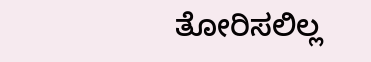ತೋರಿಸಲಿಲ್ಲ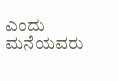ಎಂದು ಮನೆಯವರು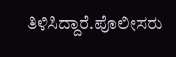ತಿಳಿಸಿದ್ದಾರೆ.ಪೊಲೀಸರು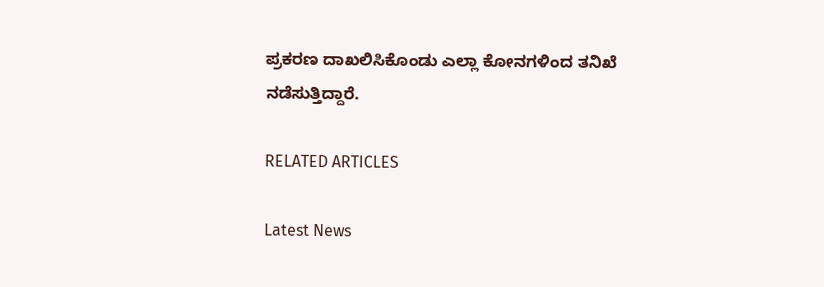ಪ್ರಕರಣ ದಾಖಲಿಸಿಕೊಂಡು ಎಲ್ಲಾ ಕೋನಗಳಿಂದ ತನಿಖೆ ನಡೆಸುತ್ತಿದ್ದಾರೆ.

RELATED ARTICLES

Latest News